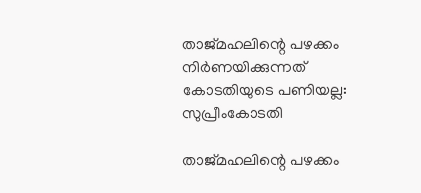താജ്മഹലിന്റെ പഴക്കം നിര്‍ണയിക്കുന്നത് കോടതിയുടെ പണിയല്ല: സുപ്രീംകോടതി

താജ്മഹലിന്റെ പഴക്കം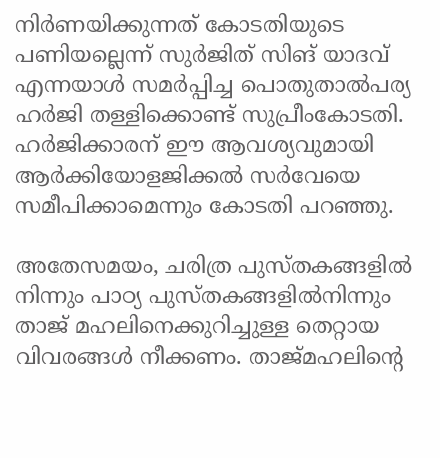നിര്‍ണയിക്കുന്നത് കോടതിയുടെ പണിയല്ലെന്ന് സുര്‍ജിത് സിങ് യാദവ് എന്നയാള്‍ സമര്‍പ്പിച്ച പൊതുതാല്‍പര്യ ഹര്‍ജി തള്ളിക്കൊണ്ട് സുപ്രീംകോടതി. ഹര്‍ജിക്കാരന് ഈ ആവശ്യവുമായി ആര്‍ക്കിയോളജിക്കല്‍ സര്‍വേയെ സമീപിക്കാമെന്നും കോടതി പറഞ്ഞു.

അതേസമയം, ചരിത്ര പുസ്തകങ്ങളില്‍ നിന്നും പാഠ്യ പുസ്തകങ്ങളില്‍നിന്നും താജ് മഹലിനെക്കുറിച്ചുള്ള തെറ്റായ വിവരങ്ങള്‍ നീക്കണം. താജ്മഹലിന്റെ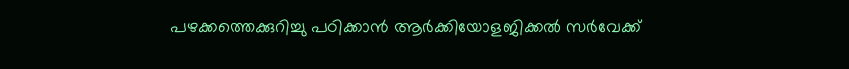പഴക്കത്തെക്കുറിച്ചു പഠിക്കാന്‍ ആര്‍ക്കിയോളജിക്കല്‍ സര്‍വേക്ക്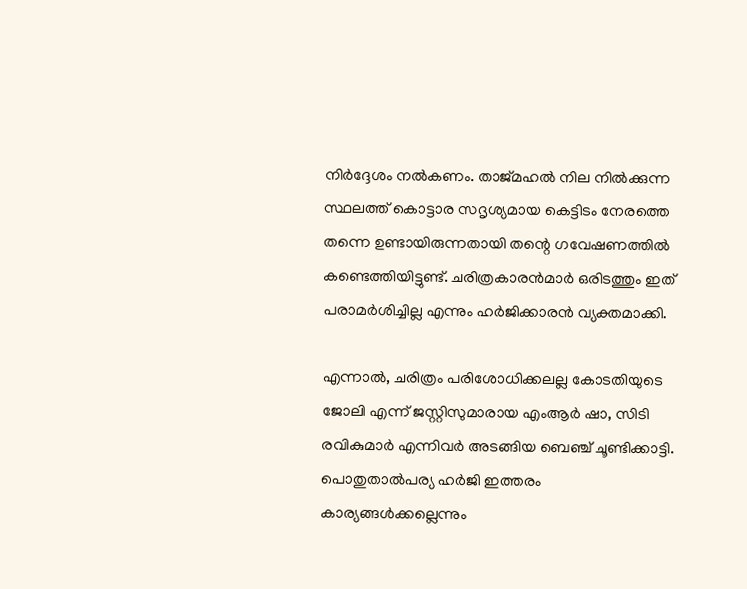നിര്‍ദ്ദേശം നല്‍കണം. താജ്മഹല്‍ നില നില്‍ക്കുന്ന സ്ഥലത്ത് കൊട്ടാര സദൃശ്യമായ കെട്ടിടം നേരത്തെ തന്നെ ഉണ്ടായിരുന്നതായി തന്റെ ഗവേഷണത്തില്‍ കണ്ടെത്തിയിട്ടുണ്ട്. ചരിത്രകാരന്‍മാര്‍ ഒരിടത്തും ഇത് പരാമര്‍ശിച്ചില്ല എന്നും ഹര്‍ജിക്കാരന്‍ വ്യക്തമാക്കി.

എന്നാല്‍, ചരിത്രം പരിശോധിക്കലല്ല കോടതിയുടെ ജോലി എന്ന് ജസ്റ്റിസുമാരായ എംആര്‍ ഷാ, സിടി രവികുമാര്‍ എന്നിവര്‍ അടങ്ങിയ ബെഞ്ച് ചൂണ്ടിക്കാട്ടി. പൊതുതാല്‍പര്യ ഹര്‍ജി ഇത്തരം കാര്യങ്ങള്‍ക്കല്ലെന്നും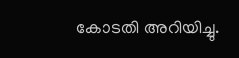കോടതി അറിയിച്ചു.